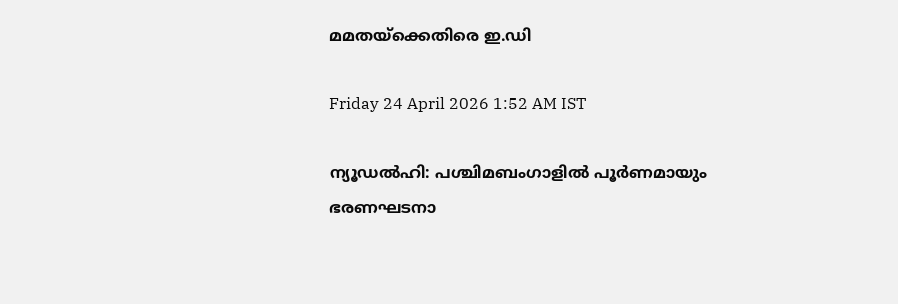മമതയ്ക്കെതിരെ ഇ.ഡി

Friday 24 April 2026 1:52 AM IST

ന്യൂ‌ഡൽഹി: പശ്ചിമബംഗാളിൽ പൂർണമായും ഭരണഘടനാ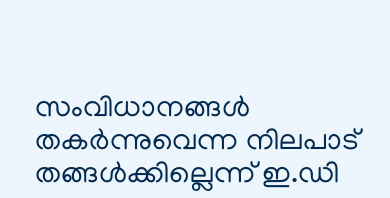സംവിധാനങ്ങൾ തകർന്നുവെന്ന നിലപാട് തങ്ങൾക്കില്ലെന്ന് ഇ.ഡി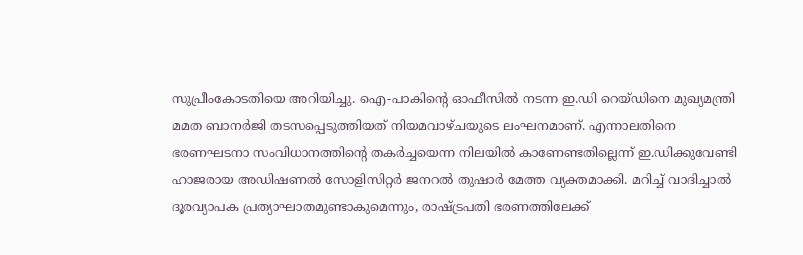സുപ്രീംകോടതിയെ അറിയിച്ചു. ഐ-പാകിന്റെ ഓഫീസിൽ നടന്ന ഇ.ഡി റെയ്ഡിനെ മുഖ്യമന്ത്രി മമത ബാനർജി തടസപ്പെടുത്തിയത് നിയമവാഴ്ചയുടെ ലംഘനമാണ്. എന്നാലതിനെ ഭരണഘടനാ സംവിധാനത്തിന്റെ തകർച്ചയെന്ന നിലയിൽ കാണേണ്ടതില്ലെന്ന് ഇ.ഡിക്കുവേണ്ടി ഹാജരായ അഡിഷണൽ സോളിസിറ്റർ ജനറൽ തുഷാർ മേത്ത വ്യക്തമാക്കി. മറിച്ച് വാദിച്ചാൽ ദൂരവ്യാപക പ്രത്യാഘാതമുണ്ടാകുമെന്നും, രാഷ്ട്രപതി ഭരണത്തിലേക്ക്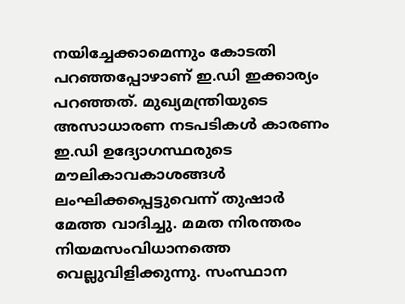നയിച്ചേക്കാമെന്നും കോടതി പറ‌ഞ്ഞപ്പോഴാണ് ഇ.ഡി ഇക്കാര്യം പറഞ്ഞത്. മുഖ്യമന്ത്രിയുടെ അസാധാരണ നടപടികൾ കാരണം ഇ.ഡി ഉദ്യോഗസ്ഥരുടെ മൗലികാവകാശങ്ങൾ ലംഘിക്കപ്പെട്ടുവെന്ന് തുഷാർ മേത്ത വാദിച്ചു. മമത നിരന്തരം നിയമസംവിധാനത്തെ വെല്ലുവിളിക്കുന്നു. സംസ്ഥാന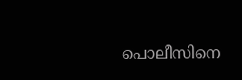പൊലീസിനെ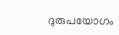ദുരുപയോഗം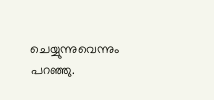ചെയ്യുന്നുവെന്നും പറഞ്ഞു.